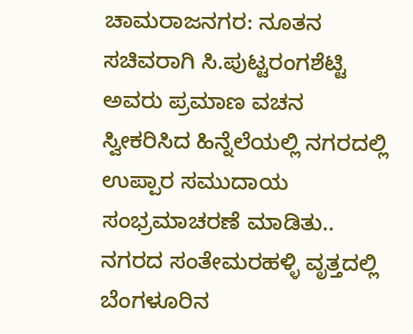ಚಾಮರಾಜನಗರ: ನೂತನ ಸಚಿವರಾಗಿ ಸಿ.ಪುಟ್ಟರಂಗಶೆಟ್ಟಿ ಅವರು ಪ್ರಮಾಣ ವಚನ ಸ್ವೀಕರಿಸಿದ ಹಿನ್ನೆಲೆಯಲ್ಲಿ ನಗರದಲ್ಲಿ ಉಪ್ಪಾರ ಸಮುದಾಯ ಸಂಭ್ರಮಾಚರಣೆ ಮಾಡಿತು..
ನಗರದ ಸಂತೇಮರಹಳ್ಳಿ ವೃತ್ತದಲ್ಲಿ ಬೆಂಗಳೂರಿನ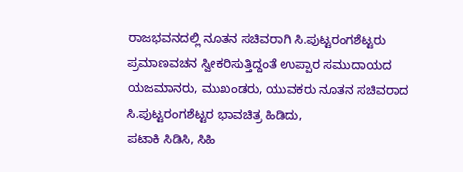ರಾಜಭವನದಲ್ಲಿ ನೂತನ ಸಚಿವರಾಗಿ ಸಿ.ಪುಟ್ಟರಂಗಶೆಟ್ಟರು ಪ್ರಮಾಣವಚನ ಸ್ವೀಕರಿಸುತ್ತಿದ್ದಂತೆ ಉಪ್ಪಾರ ಸಮುದಾಯದ ಯಜಮಾನರು, ಮುಖಂಡರು, ಯುವಕರು ನೂತನ ಸಚಿವರಾದ ಸಿ.ಪುಟ್ಟರಂಗಶೆಟ್ಟರ ಭಾವಚಿತ್ರ ಹಿಡಿದು,
ಪಟಾಕಿ ಸಿಡಿಸಿ, ಸಿಹಿ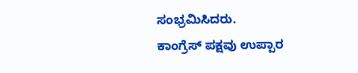ಸಂಭ್ರಮಿಸಿದರು.
ಕಾಂಗ್ರೆಸ್ ಪಕ್ಷವು ಉಪ್ಪಾರ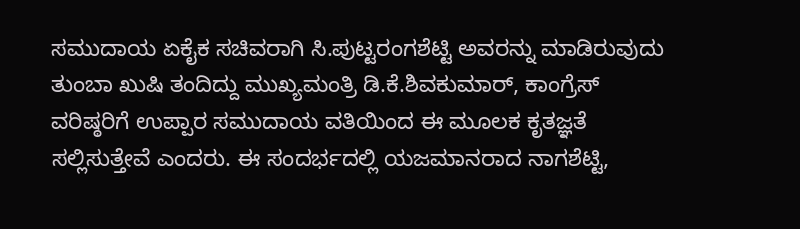ಸಮುದಾಯ ಏಕೈಕ ಸಚಿವರಾಗಿ ಸಿ.ಪುಟ್ಟರಂಗಶೆಟ್ಟಿ ಅವರನ್ನು ಮಾಡಿರುವುದು ತುಂಬಾ ಖುಷಿ ತಂದಿದ್ದು ಮುಖ್ಯಮಂತ್ರಿ ಡಿ.ಕೆ.ಶಿವಕುಮಾರ್, ಕಾಂಗ್ರೆಸ್ ವರಿಷ್ಠರಿಗೆ ಉಪ್ಪಾರ ಸಮುದಾಯ ವತಿಯಿಂದ ಈ ಮೂಲಕ ಕೃತಜ್ಞತೆ ಸಲ್ಲಿಸುತ್ತೇವೆ ಎಂದರು. ಈ ಸಂದರ್ಭದಲ್ಲಿ ಯಜಮಾನರಾದ ನಾಗಶೆಟ್ಟಿ,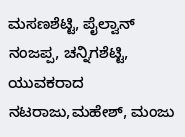ಮಸಣಶೆಟ್ಟಿ, ಪೈಲ್ವಾನ್ ನಂಜಪ್ಪ, ಚನ್ನಿಗಶೆಟ್ಟಿ, ಯುವಕರಾದ ನಟರಾಜು,ಮಹೇಶ್, ಮಂಜು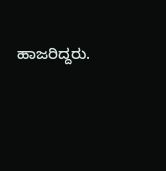ಹಾಜರಿದ್ದರು.